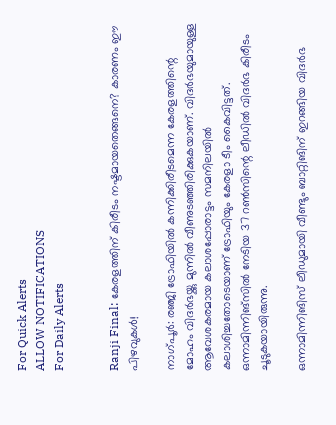For Quick Alerts
ALLOW NOTIFICATIONS
For Daily Alerts


Ranji Final: കേരളത്തിന് കിരീടം നഷ്ടമായതെങ്ങനെ? കാരണം ഈ പിഴവുകള്‍!

നാഗ്പൂര്‍: രഞ്ജി ട്രോഫിയില്‍ കന്നിക്കിരീടമെന്ന കേരളത്തിന്റെ മോഹം വിദര്‍ഭയ്ക്കു മുന്നില്‍ വീണുടഞ്ഞിരിക്കുകയാണ്. വിദര്‍ഭയുമായുള്ള ആവേശകരമായ കലാശപ്പോരാട്ടം സമനിലയില്‍ കലാശിച്ചതോടെയാണ് ട്രോഫിയും കേരളാ ടീം കൈവിട്ടത്. ഒന്നാമിന്നിങ്‌സില്‍ നേടിയ 37 റണ്‍സിന്റെ ലീഡില്‍ വിദര്‍ഭ കിരീടം ചൂടുകയായിരുന്നു.

ഒന്നാമിന്നിങിസ് ലീഡുമായി വീണ്ടും ബാറ്റിങിന് ഇറങ്ങിയ വിദര്‍ഭ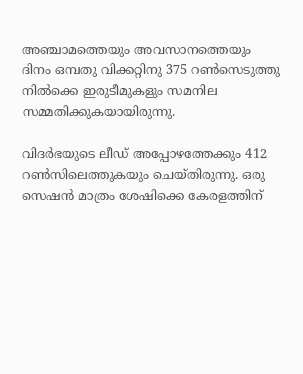അഞ്ചാമത്തെയും അവസാനത്തെയും ദിനം ഒമ്പതു വിക്കറ്റിനു 375 റണ്‍സെടുത്തു നില്‍ക്കെ ഇരുടീമുകളും സമനില സമ്മതിക്കുകയായിരുന്നു.

വിദര്‍ഭയുടെ ലീഡ് അപ്പോഴത്തേക്കും 412 റണ്‍സിലെത്തുകയും ചെയ്തിരുന്നു. ഒരു സെഷന്‍ മാത്രം ശേഷിക്കെ കേരളത്തിന്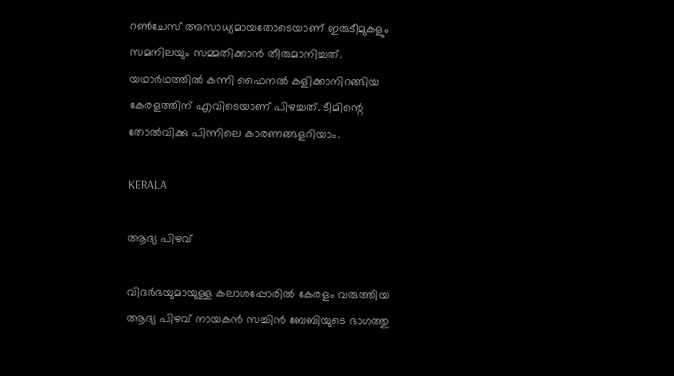റണ്‍ചേസ് അസാധ്യമായതോടെയാണ് ഇരുടീമുകളും സമനിലയും സമ്മതിക്കാന്‍ തീരുമാനിച്ചത്. യഥാര്‍ഥത്തില്‍ കന്നി ഫൈനല്‍ കളിക്കാനിറങ്ങിയ കേരളത്തിന് എവിടെയാണ് പിഴച്ചത്. ടീമിന്റെ തോല്‍വിക്കു പിന്നിലെ കാരണങ്ങളറിയാം.

KERALA

ആദ്യ പിഴവ്

വിദര്‍ഭയുമായുള്ള കലാശപ്പോരില്‍ കേരളം വരുത്തിയ ആദ്യ പിഴവ് നായകന്‍ സച്ചിന്‍ ബേബിയുടെ ഭാഗത്തു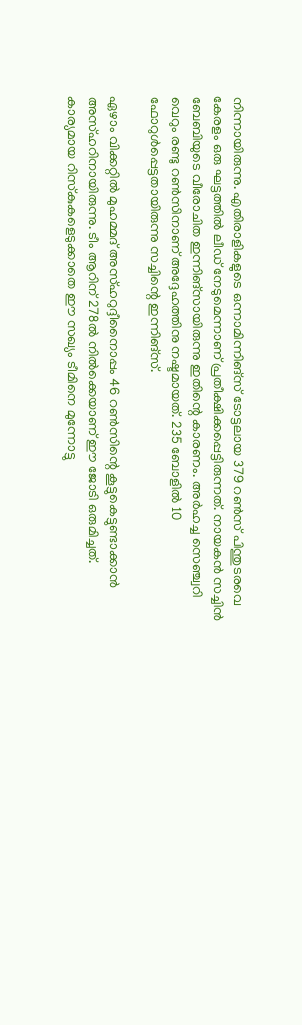നിന്നായിരുന്നു. എതിരാളികളുടെ ഒന്നാമിന്നിങ്‌സ് ടോട്ടലായ 379 റണ്‍സ് പിന്തുടരവെ കേരളം ഒരു ഘട്ടത്തില്‍ ലീഡ് നേടുമെന്നാണ് പ്രതീക്ഷിക്കപ്പെട്ടിരുന്നത്. നായകന്‍ സച്ചിന്‍ ബേബിയുടെ വീരോചിത ഇന്നിങ്‌സായിരുന്നു ഇതിന്റെ കാരണം. അര്‍ഹച്ച സെഞ്ച്വറി വെറും രണ്ടു റണ്‍സിനാണ് അദ്ദേഹത്തിനു നഷ്ടമായത്. 235 ബോളില്‍ 10 ഫോറുള്‍പ്പെട്ടതായിരുന്നു സച്ചിന്റെ ഇന്നിങ്‌സ്.

ഏഴാം വിക്കറ്റില്‍ മുഹമ്മദ് അസ്ഹറുദ്ദീനൈാപ്പം 46 റണ്‍സിന്റെ കൂട്ടുകെട്ടുണ്ടാക്കാന്‍ അസ്ഹറിനായിരുന്നു. ടീം ആറിന് 278ല്‍ നില്‍ക്കെയാണ് ഈ ജോടി ഒരുമിച്ചത്. കാര്യമായ റിസ്‌കുകളെടുക്കാതെ ഈ സഖ്യം ടീമിനെ മുന്നോട്ടു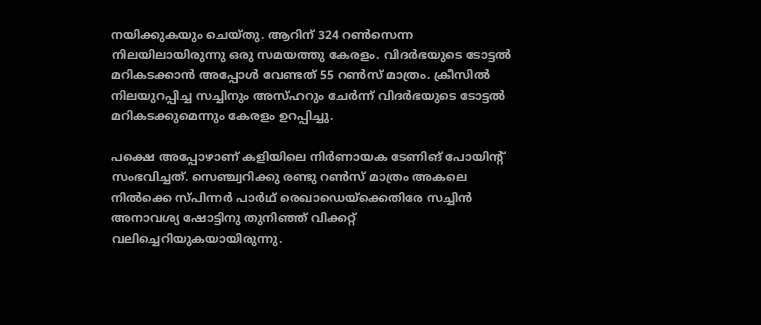നയിക്കുകയും ചെയ്തു. ആറിന് 324 റണ്‍സെന്ന നിലയിലായിരുന്നു ഒരു സമയത്തു കേരളം. വിദര്‍ഭയുടെ ടോട്ടല്‍ മറികടക്കാന്‍ അപ്പോള്‍ വേണ്ടത് 55 റണ്‍സ് മാത്രം. ക്രീസില്‍ നിലയുറപ്പിച്ച സച്ചിനും അസ്ഹറും ചേര്‍ന്ന് വിദര്‍ഭയുടെ ടോട്ടല്‍ മറികടക്കുമെന്നും കേരളം ഉറപ്പിച്ചു.

പക്ഷെ അപ്പോഴാണ് കളിയിലെ നിര്‍ണായക ടേണിങ് പോയിന്റ് സംഭവിച്ചത്. സെഞ്ച്വറിക്കു രണ്ടു റണ്‍സ് മാത്രം അകലെ നില്‍ക്കെ സ്പിന്നര്‍ പാര്‍ഥ് രെഖാഡെയ്‌ക്കെതിരേ സച്ചിന്‍ അനാവശ്യ ഷോട്ടിനു തുനിഞ്ഞ് വിക്കറ്റ് വലിച്ചെറിയുകയായിരുന്നു.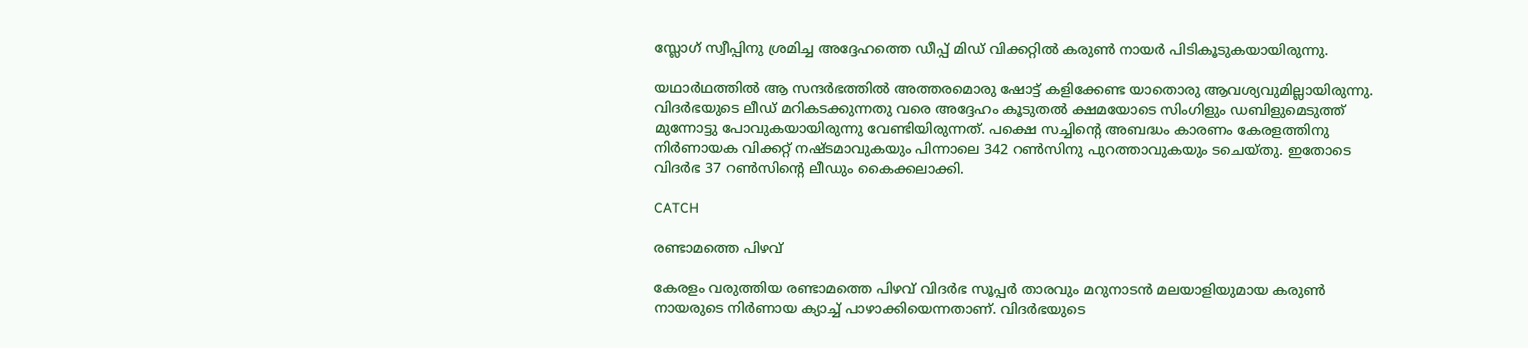സ്ലോഗ് സ്വീപ്പിനു ശ്രമിച്ച അദ്ദേഹത്തെ ഡീപ്പ് മിഡ് വിക്കറ്റില്‍ കരുണ്‍ നായര്‍ പിടികൂടുകയായിരുന്നു.

യഥാര്‍ഥത്തില്‍ ആ സന്ദര്‍ഭത്തില്‍ അത്തരമൊരു ഷോട്ട് കളിക്കേണ്ട യാതൊരു ആവശ്യവുമില്ലായിരുന്നു. വിദര്‍ഭയുടെ ലീഡ് മറികടക്കുന്നതു വരെ അദ്ദേഹം കൂടുതല്‍ ക്ഷമയോടെ സിംഗിളും ഡബിളുമെടുത്ത് മുന്നോട്ടു പോവുകയായിരുന്നു വേണ്ടിയിരുന്നത്. പക്ഷെ സച്ചിന്റെ അബദ്ധം കാരണം കേരളത്തിനു നിര്‍ണായക വിക്കറ്റ് നഷ്ടമാവുകയും പിന്നാലെ 342 റണ്‍സിനു പുറത്താവുകയും ടചെയ്തു. ഇതോടെ വിദര്‍ഭ 37 റണ്‍സിന്റെ ലീഡും കൈക്കലാക്കി.

CATCH

രണ്ടാമത്തെ പിഴവ്

കേരളം വരുത്തിയ രണ്ടാമത്തെ പിഴവ് വിദര്‍ഭ സൂപ്പര്‍ താരവും മറുനാടന്‍ മലയാളിയുമായ കരുണ്‍ നായരുടെ നിര്‍ണായ ക്യാച്ച് പാഴാക്കിയെന്നതാണ്. വിദര്‍ഭയുടെ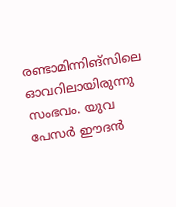രണ്ടാമിന്നിങ്‌സിലെ ഓവറിലായിരുന്നു സംഭവം. യുവ പേസര്‍ ഈദന്‍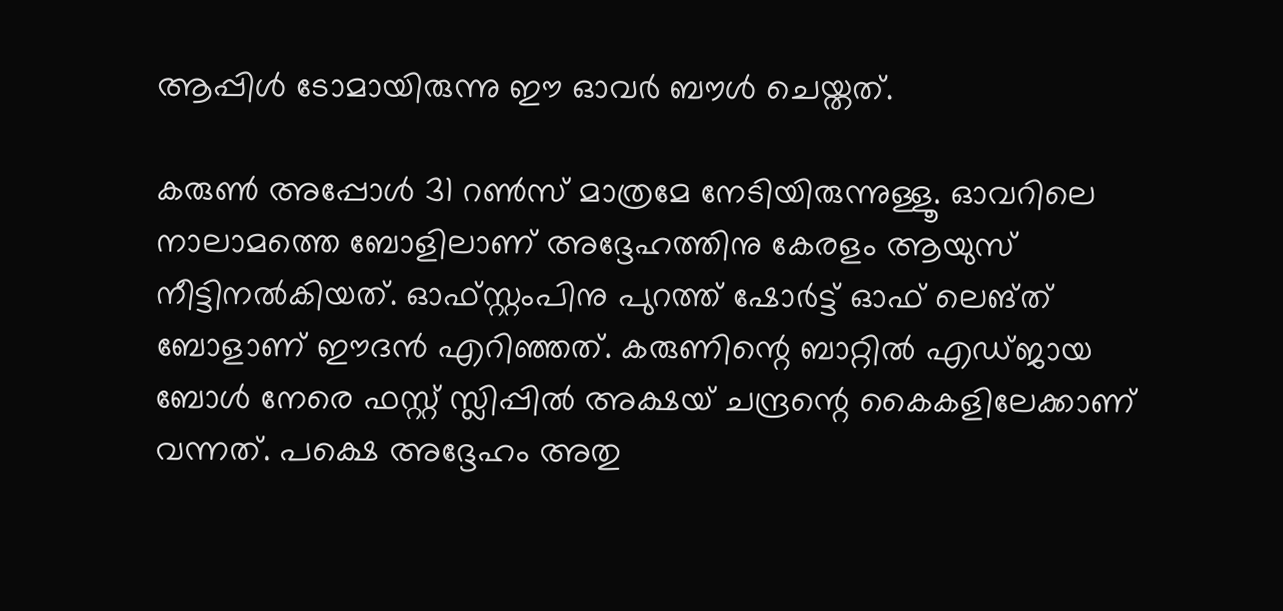ആപ്പിള്‍ ടോമായിരുന്നു ഈ ഓവര്‍ ബൗള്‍ ചെയ്തത്.

കരുണ്‍ അപ്പോള്‍ 31 റണ്‍സ് മാത്രമേ നേടിയിരുന്നുള്ളൂ. ഓവറിലെ നാലാമത്തെ ബോളിലാണ് അദ്ദേഹത്തിനു കേരളം ആയുസ് നീട്ടിനല്‍കിയത്. ഓഫ്സ്റ്റംപിനു പുറത്ത് ഷോര്‍ട്ട് ഓഫ് ലെങ്ത് ബോളാണ് ഈദന്‍ എറിഞ്ഞത്. കരുണിന്റെ ബാറ്റില്‍ എഡ്ജായ ബോള്‍ നേരെ ഫസ്റ്റ് സ്ലിപ്പില്‍ അക്ഷയ് ചന്ദ്രന്റെ കൈകളിലേക്കാണ് വന്നത്. പക്ഷെ അദ്ദേഹം അതു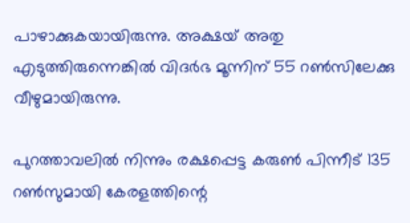പാഴാക്കുകയായിരുന്നു. അക്ഷയ് അതു എടുത്തിരുന്നെങ്കില്‍ വിദര്‍ഭ മൂന്നിന് 55 റണ്‍സിലേക്കു വീഴുമായിരുന്നു.

പുറത്താവലില്‍ നിന്നും രക്ഷപ്പെട്ട കരുണ്‍ പിന്നീട് 135 റണ്‍സുമായി കേരളത്തിന്റെ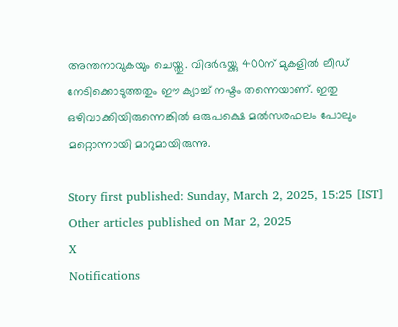അന്തനാവുകയും ചെയ്തു. വിദര്‍ഭയ്ക്കു 400ന് മുകളില്‍ ലീഡ് നേടിക്കൊടുത്തതും ഈ ക്യാച്ച് നഷ്ടം തന്നെയാണ്. ഇതു ഒഴിവാക്കിയിരുന്നെങ്കില്‍ ഒരുപക്ഷെ മല്‍സരഫലം പോലും മറ്റൊന്നായി മാറുമായിരുന്നു.

Story first published: Sunday, March 2, 2025, 15:25 [IST]
Other articles published on Mar 2, 2025
X
Notifications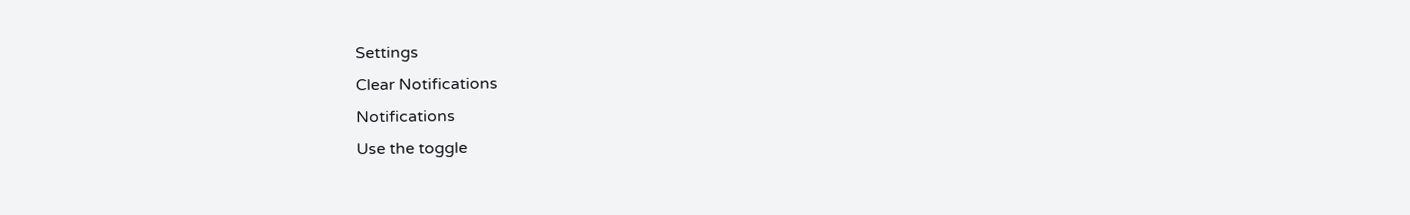Settings
Clear Notifications
Notifications
Use the toggle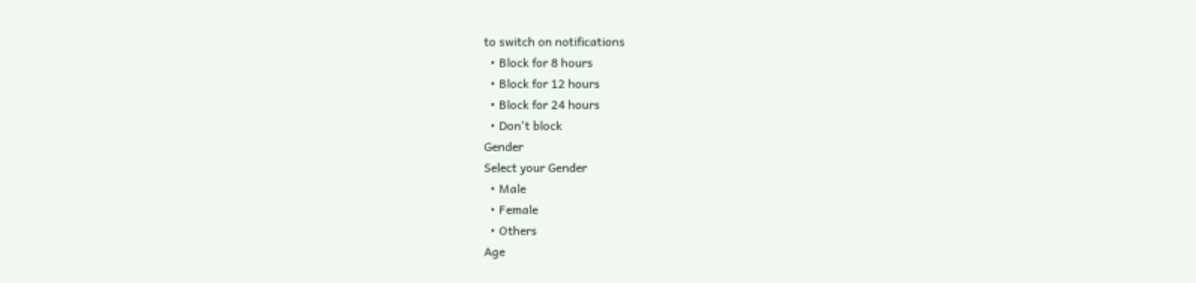to switch on notifications
  • Block for 8 hours
  • Block for 12 hours
  • Block for 24 hours
  • Don't block
Gender
Select your Gender
  • Male
  • Female
  • Others
Age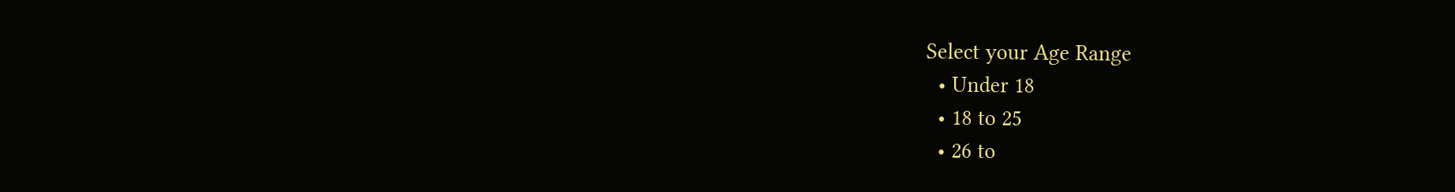Select your Age Range
  • Under 18
  • 18 to 25
  • 26 to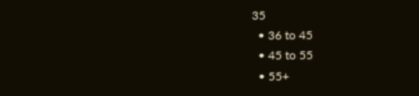35
  • 36 to 45
  • 45 to 55
  • 55+